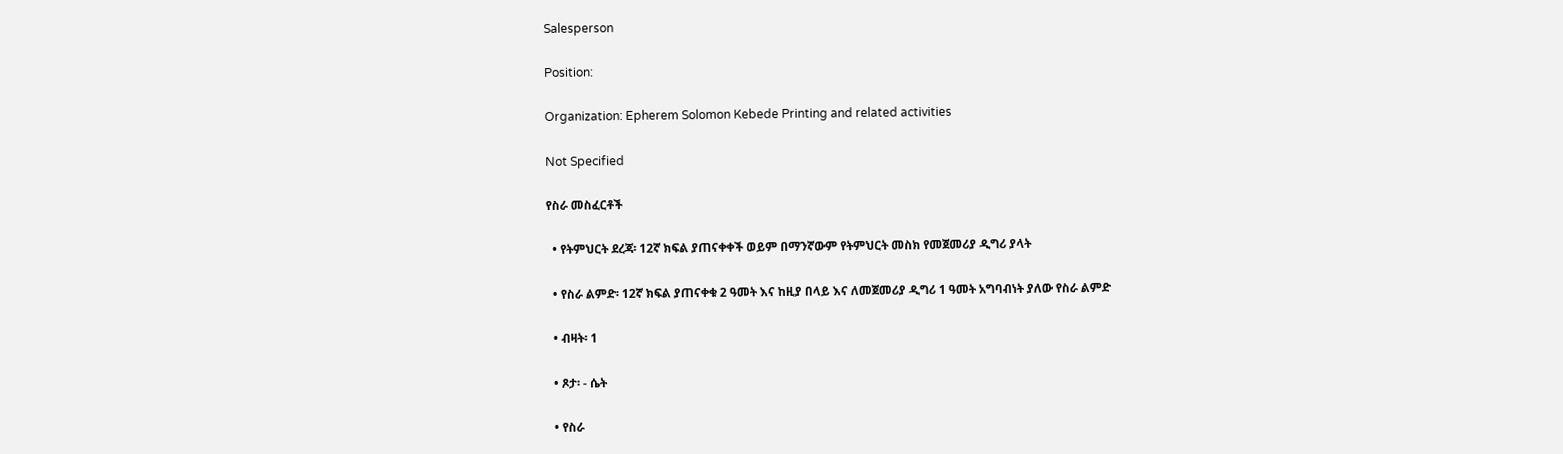Salesperson

Position:

Organization: Epherem Solomon Kebede Printing and related activities

Not Specified

የስራ መስፈርቶች

  • የትምህርት ደረጃ፡ 12ኛ ክፍል ያጠናቀቀች ወይም በማንኛውም የትምህርት መስክ የመጀመሪያ ዲግሪ ያላት

  • የስራ ልምድ፡ 12ኛ ክፍል ያጠናቀቁ 2 ዓመት እና ከዚያ በላይ እና ለመጀመሪያ ዲግሪ 1 ዓመት አግባብነት ያለው የስራ ልምድ

  • ብዛት፡ 1

  • ጾታ፡ - ሴት

  • የስራ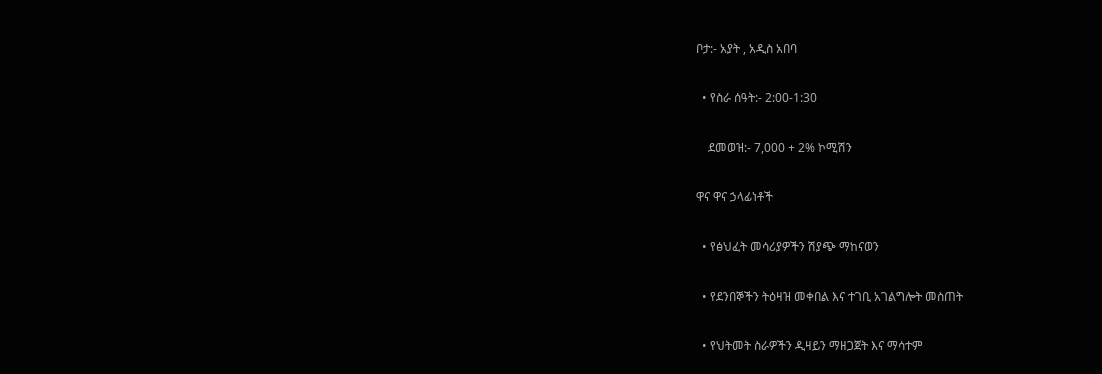ቦታ:- አያት , አዲስ አበባ

  • የስራ ሰዓት:- 2:00-1:30

    ደመወዝ:- 7,000 + 2% ኮሚሽን

ዋና ዋና ኃላፊነቶች

  • የፅህፈት መሳሪያዎችን ሽያጭ ማከናወን

  • የደንበኞችን ትዕዛዝ መቀበል እና ተገቢ አገልግሎት መስጠት

  • የህትመት ስራዎችን ዲዛይን ማዘጋጀት እና ማሳተም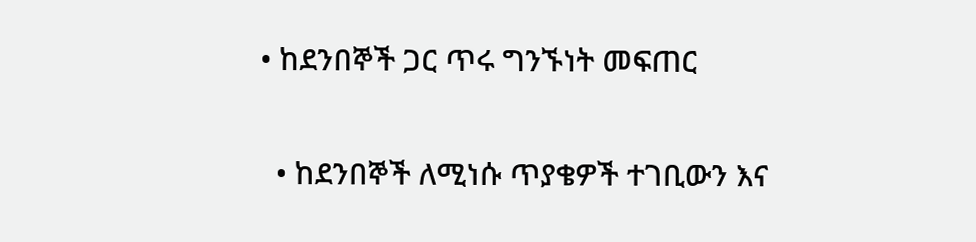• ከደንበኞች ጋር ጥሩ ግንኙነት መፍጠር

  • ከደንበኞች ለሚነሱ ጥያቄዎች ተገቢውን እና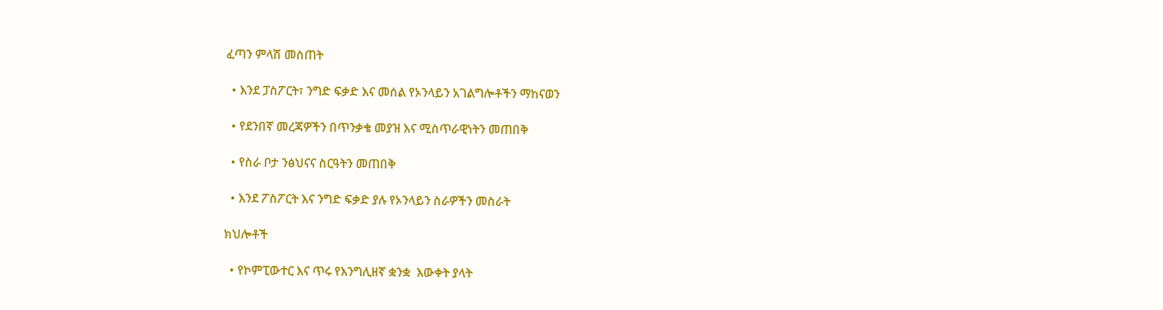ፈጣን ምላሽ መስጠት

  • እንደ ፓስፖርት፣ ንግድ ፍቃድ እና መሰል የኦንላይን አገልግሎቶችን ማከናወን

  • የደንበኛ መረጃዎችን በጥንቃቄ መያዝ እና ሚስጥራዊነትን መጠበቅ

  • የስራ ቦታ ንፅህናና ስርዓትን መጠበቅ

  • እንደ ፖስፖርት እና ንግድ ፍቃድ ያሉ የኦንላይን ስራዎችን መስራት

ክህሎቶች

  • የኮምፒውተር እና ጥሩ የእንግሊዘኛ ቋንቋ  እውቀት ያላት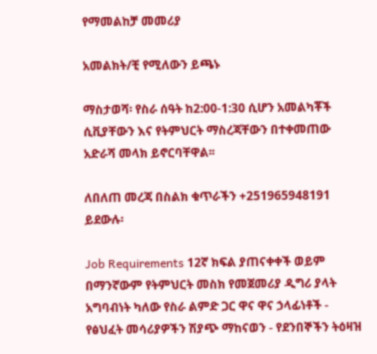የማመልከቻ መመሪያ

አመልክት/ቺ የሚለውን ይጫኑ

ማስታወሻ፡ የስራ ሰዓት ከ2:00-1:30 ሲሆን አመልካቾች ሲቪያቸውን እና የትምህርት ማስረጃቸውን በተቀመጠው አድራሻ መላክ ይኖርባቸዋል፡፡

ለበለጠ መረጃ በስልክ ቁጥራችን +251965948191 ይደውሉ፡

Job Requirements 12ኛ ክፍል ያጠናቀቀች ወይም በማንኛውም የትምህርት መስክ የመጀመሪያ ዲግሪ ያላት አግባብነት ካለው የስራ ልምድ ጋር ዋና ዋና ኃላፊነቶች - የፅህፈት መሳሪያዎችን ሽያጭ ማከናወን - የደንበኞችን ትዕዛዝ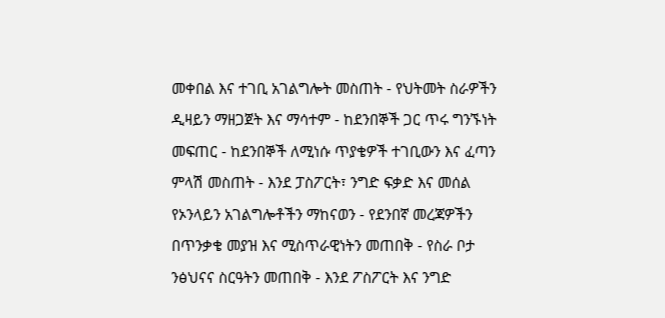መቀበል እና ተገቢ አገልግሎት መስጠት - የህትመት ስራዎችን ዲዛይን ማዘጋጀት እና ማሳተም - ከደንበኞች ጋር ጥሩ ግንኙነት መፍጠር - ከደንበኞች ለሚነሱ ጥያቄዎች ተገቢውን እና ፈጣን ምላሽ መስጠት - እንደ ፓስፖርት፣ ንግድ ፍቃድ እና መሰል የኦንላይን አገልግሎቶችን ማከናወን - የደንበኛ መረጃዎችን በጥንቃቄ መያዝ እና ሚስጥራዊነትን መጠበቅ - የስራ ቦታ ንፅህናና ስርዓትን መጠበቅ - እንደ ፖስፖርት እና ንግድ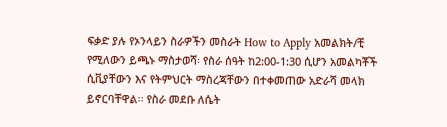ፍቃድ ያሉ የኦንላይን ስራዎችን መስራት How to Apply አመልክት/ቺ የሚለውን ይጫኑ ማስታወሻ፡ የስራ ሰዓት ከ2:00-1:30 ሲሆን አመልካቾች ሲቪያቸውን እና የትምህርት ማስረጃቸውን በተቀመጠው አድራሻ መላክ ይኖርባቸዋል፡፡ የስራ መደቡ ለሴት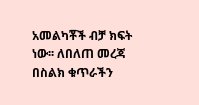አመልካቾች ብቻ ክፍት ነው፡፡ ለበለጠ መረጃ በስልክ ቁጥራችን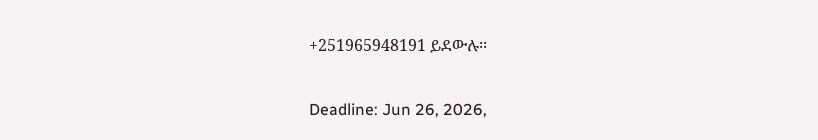+251965948191 ይደውሉ፡፡

Deadline: Jun 26, 2026,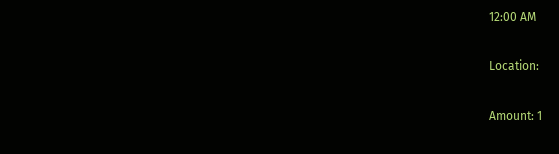12:00 AM

Location:

Amount: 1